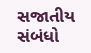સજાતીય સંબંધો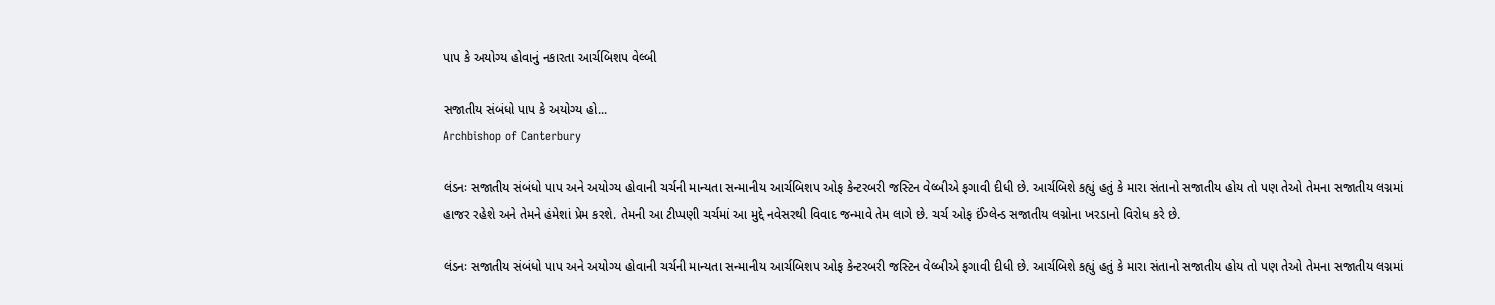પાપ કે અયોગ્ય હોવાનું નકારતા આર્ચબિશપ વેલ્બી

સજાતીય સંબંધો પાપ કે અયોગ્ય હો...
Archbishop of Canterbury

લંડનઃ સજાતીય સંબંધો પાપ અને અયોગ્ય હોવાની ચર્ચની માન્યતા સન્માનીય આર્ચબિશપ ઓફ કેન્ટરબરી જસ્ટિન વેલ્બીએ ફગાવી દીધી છે. આર્ચબિશે કહ્યું હતું કે મારા સંતાનો સજાતીય હોય તો પણ તેઓ તેમના સજાતીય લગ્નમાં હાજર રહેશે અને તેમને હંમેશાં પ્રેમ કરશે. તેમની આ ટીપ્પણી ચર્ચમાં આ મુદ્દે નવેસરથી વિવાદ જન્માવે તેમ લાગે છે. ચર્ચ ઓફ ઈંગ્લેન્ડ સજાતીય લગ્નોના ખરડાનો વિરોધ કરે છે.

લંડનઃ સજાતીય સંબંધો પાપ અને અયોગ્ય હોવાની ચર્ચની માન્યતા સન્માનીય આર્ચબિશપ ઓફ કેન્ટરબરી જસ્ટિન વેલ્બીએ ફગાવી દીધી છે. આર્ચબિશે કહ્યું હતું કે મારા સંતાનો સજાતીય હોય તો પણ તેઓ તેમના સજાતીય લગ્નમાં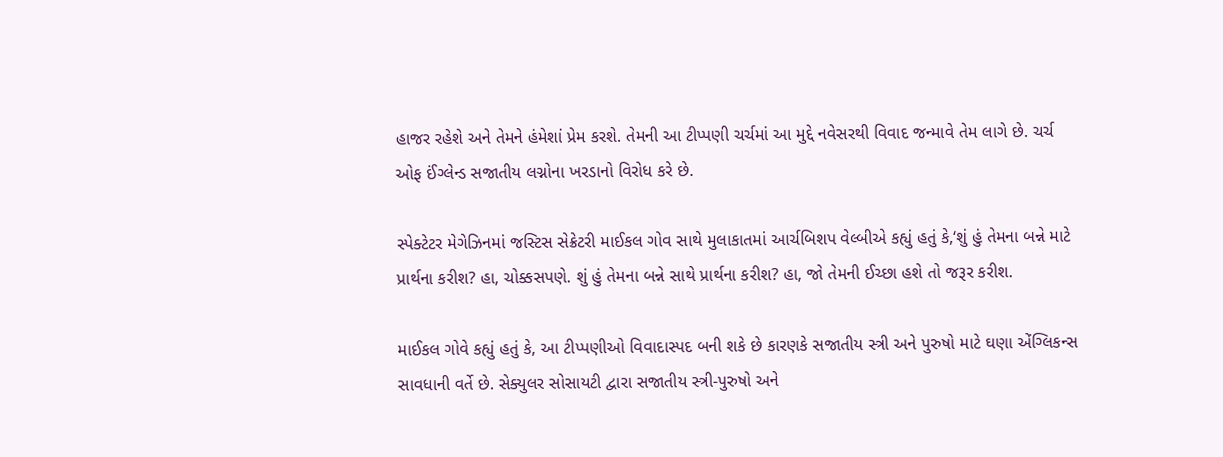હાજર રહેશે અને તેમને હંમેશાં પ્રેમ કરશે. તેમની આ ટીપ્પણી ચર્ચમાં આ મુદ્દે નવેસરથી વિવાદ જન્માવે તેમ લાગે છે. ચર્ચ ઓફ ઈંગ્લેન્ડ સજાતીય લગ્નોના ખરડાનો વિરોધ કરે છે.

સ્પેક્ટેટર મેગેઝિનમાં જસ્ટિસ સેક્રેટરી માઈકલ ગોવ સાથે મુલાકાતમાં આર્ચબિશપ વેલ્બીએ કહ્યું હતું કે,‘શું હું તેમના બન્ને માટે પ્રાર્થના કરીશ? હા, ચોક્કસપણે. શું હું તેમના બન્ને સાથે પ્રાર્થના કરીશ? હા, જો તેમની ઈચ્છા હશે તો જરૂર કરીશ.

માઈકલ ગોવે કહ્યું હતું કે, આ ટીપ્પણીઓ વિવાદાસ્પદ બની શકે છે કારણકે સજાતીય સ્ત્રી અને પુરુષો માટે ઘણા એંગ્લિકન્સ સાવધાની વર્તે છે. સેક્યુલર સોસાયટી દ્વારા સજાતીય સ્ત્રી-પુરુષો અને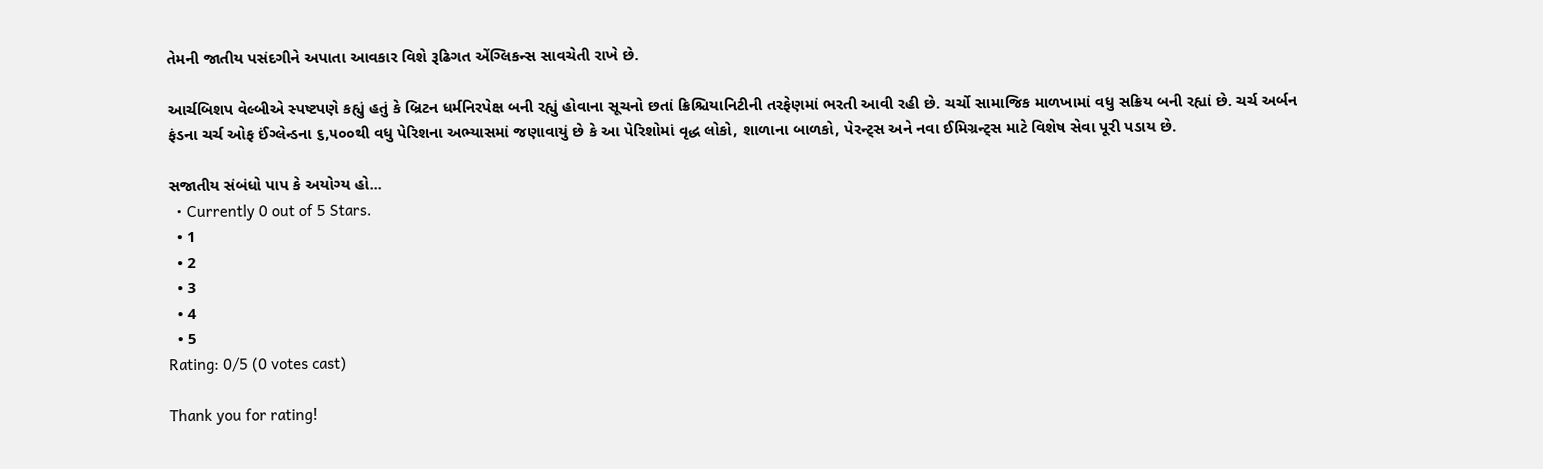તેમની જાતીય પસંદગીને અપાતા આવકાર વિશે રૂઢિગત એંગ્લિકન્સ સાવચેતી રાખે છે.

આર્ચબિશપ વેલ્બીએ સ્પષ્ટપણે કહ્યું હતું કે બ્રિટન ધર્મનિરપેક્ષ બની રહ્યું હોવાના સૂચનો છતાં ક્રિશ્ચિયાનિટીની તરફેણમાં ભરતી આવી રહી છે. ચર્ચો સામાજિક માળખામાં વધુ સક્રિય બની રહ્યાં છે. ચર્ચ અર્બન ફંડના ચર્ચ ઓફ ઈંગ્લેન્ડના ૬,૫૦૦થી વધુ પેરિશના અભ્યાસમાં જણાવાયું છે કે આ પેરિશોમાં વૃદ્ધ લોકો, શાળાના બાળકો, પેરન્ટ્સ અને નવા ઈમિગ્રન્ટ્સ માટે વિશેષ સેવા પૂરી પડાય છે.

સજાતીય સંબંધો પાપ કે અયોગ્ય હો...
  • Currently 0 out of 5 Stars.
  • 1
  • 2
  • 3
  • 4
  • 5
Rating: 0/5 (0 votes cast)

Thank you for rating!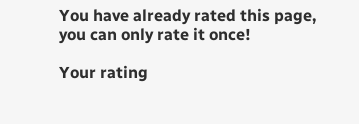You have already rated this page, you can only rate it once!

Your rating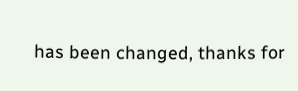has been changed, thanks for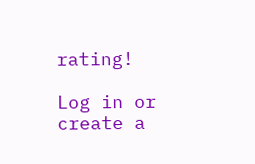rating!

Log in or create a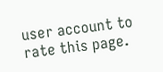user account to rate this page.